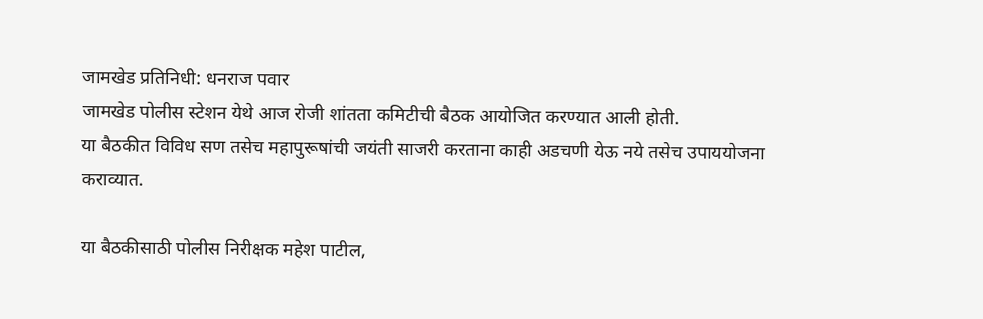जामखेड प्रतिनिधी: धनराज पवार
जामखेड पोलीस स्टेशन येथे आज रोजी शांतता कमिटीची बैठक आयोजित करण्यात आली होती.
या बैठकीत विविध सण तसेच महापुरूषांची जयंती साजरी करताना काही अडचणी येऊ नये तसेच उपाययोजना कराव्यात.

या बैठकीसाठी पोलीस निरीक्षक महेश पाटील,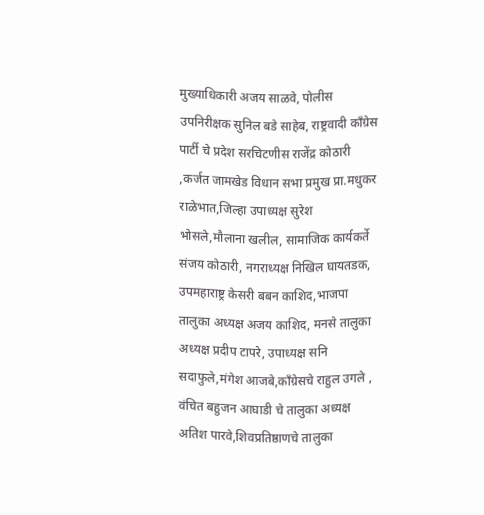मुख्याधिकारी अजय साळवे, पोलीस उपनिरीक्षक सुनिल बडे साहेब, राष्ट्रवादी काँग्रेस पार्टी चे प्रदेश सरचिटणीस राजेंद्र कोठारी ,कर्जत जामखेड विधान सभा प्रमुख प्रा.मधुकर राळेभात,जिल्हा उपाध्यक्ष सुरेश भोसले,मौलाना खलील, सामाजिक कार्यकर्ते संजय कोठारी, नगराध्यक्ष निखिल घायतडक, उपमहाराष्ट्र केसरी बबन काशिद,भाजपा तालुका अध्यक्ष अजय काशिद, मनसे तालुका अध्यक्ष प्रदीप टापरे, उपाध्यक्ष सनि सदाफुले,मंगेश आजबे,काँग्रेसचे राहुल उगले , वंचित बहुजन आघाडी चे तालुका अध्यक्ष अतिश पारवे,शिवप्रतिष्ठाणचे तालुका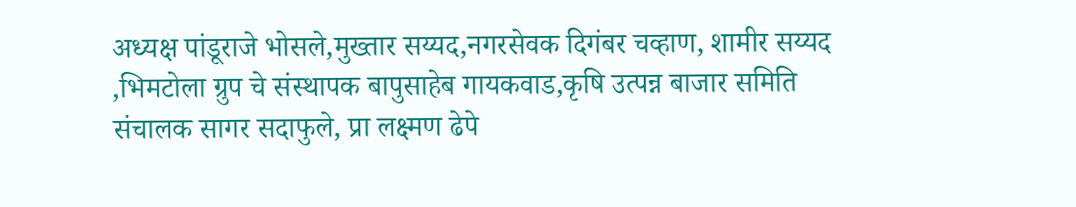अध्यक्ष पांडूराजे भोसले,मुख्तार सय्यद,नगरसेवक दिगंबर चव्हाण, शामीर सय्यद ,भिमटोला ग्रुप चे संस्थापक बापुसाहेब गायकवाड,कृषि उत्पन्न बाजार समिति संचालक सागर सदाफुले, प्रा लक्ष्मण ढेपे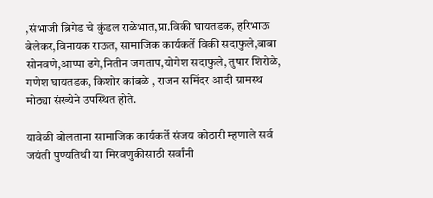,संभाजी ब्रिगेड चे कुंडल राळेभात,प्रा.विकी घायतडक, हरिभाऊ बेलेकर,विनायक राऊत, सामाजिक कार्यकर्ते विकी सदाफुले,बाबा सोनवणे,आप्पा ढगे,नितीन जगताप,योगेश सदाफुले, तुषार शिरोळे, गणेश घायतडक, किशोर कांबळे , राजन समिंदर आदी ग्रामस्थ मोठ्या संख्येने उपस्थित होते.

यावेळी बोलताना सामाजिक कार्यकर्ते संजय कोठारी म्हणाले सर्व जयंती पुण्यतिथी या मिरवणुकीसाठी सर्वांनी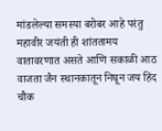मांडलेल्या समस्या बरोबर आहे परंतु महावीर जयंती ही शांततामय वातावरणात असते आणि सकाळी आठ वाजता जैन स्थानकातून निघून जय हिंद चौक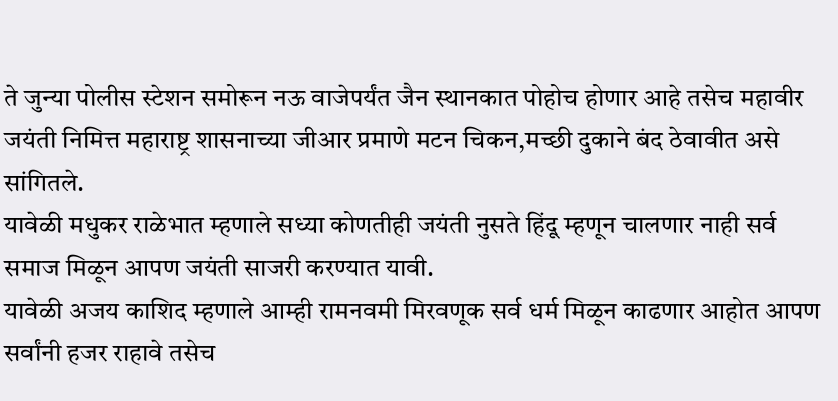ते जुन्या पोलीस स्टेशन समोरून नऊ वाजेपर्यंत जैन स्थानकात पोहोच होणार आहे तसेच महावीर जयंती निमित्त महाराष्ट्र शासनाच्या जीआर प्रमाणे मटन चिकन,मच्छी दुकाने बंद ठेवावीत असे सांगितले.
यावेळी मधुकर राळेभात म्हणाले सध्या कोणतीही जयंती नुसते हिंदू म्हणून चालणार नाही सर्व समाज मिळून आपण जयंती साजरी करण्यात यावी.
यावेळी अजय काशिद म्हणाले आम्ही रामनवमी मिरवणूक सर्व धर्म मिळून काढणार आहोत आपण सर्वांनी हजर राहावे तसेच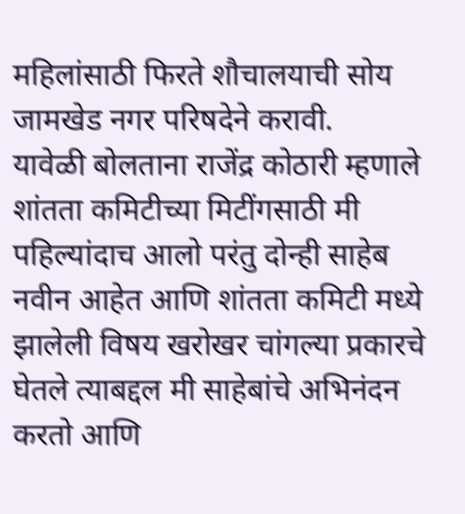महिलांसाठी फिरते शौचालयाची सोय जामखेड नगर परिषदेने करावी.
यावेळी बोलताना राजेंद्र कोठारी म्हणाले शांतता कमिटीच्या मिटींगसाठी मी पहिल्यांदाच आलो परंतु दोन्ही साहेब नवीन आहेत आणि शांतता कमिटी मध्ये झालेली विषय खरोखर चांगल्या प्रकारचे घेतले त्याबद्दल मी साहेबांचे अभिनंदन करतो आणि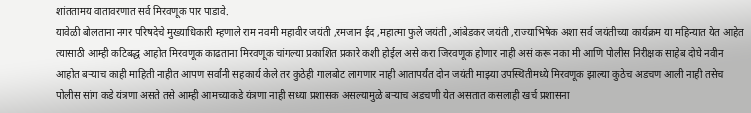शांततामय वातावरणात सर्व मिरवणूक पार पाडावे.
यावेळी बोलताना नगर परिषदेचे मुख्याधिकारी म्हणाले राम नवमी महावीर जयंती ,रमजान ईद ,महात्मा फुले जयंती ,आंबेडकर जयंती ,राज्याभिषेक अशा सर्व जयंतीच्या कार्यक्रम या महिन्यात येत आहेत त्यासाठी आम्ही कटिबद्ध आहोत मिरवणूक काढताना मिरवणूक चांगल्या प्रकाशित प्रकारे कशी होईल असे करा जिरवणूक होणार नाही असं करू नका मी आणि पोलीस निरीक्षक साहेब दोघे नवीन आहोत बऱ्याच काही माहिती नाहीत आपण सर्वांनी सहकार्य केले तर कुठेही गालबोट लागणार नाही आतापर्यंत दोन जयंती माझ्या उपस्थितीमध्ये मिरवणूक झाल्या कुठेच अडचण आली नाही तसेच पोलीस सांग कडे यंत्रणा असते तसे आम्ही आमच्याकडे यंत्रणा नाही सध्या प्रशासक असल्यामुळे बऱ्याच अडचणी येत असतात कसलाही खर्च प्रशासना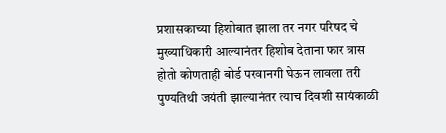प्रशासकाच्या हिशोबात झाला तर नगर परिषद चे मुख्याधिकारी आल्यानंतर हिशोब देताना फार त्रास होतो कोणताही बोर्ड परवानगी घेऊन लावला तरी पुण्यतिथी जयंती झाल्यानंतर त्याच दिवशी सायंकाळी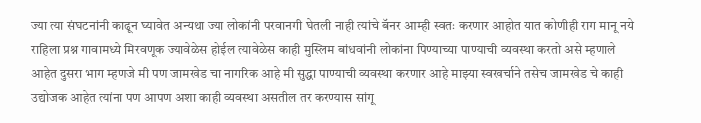ज्या त्या संघटनांनी काढून घ्यावेत अन्यथा ज्या लोकांनी परवानगी घेतली नाही त्यांचे बॅनर आम्ही स्वतः करणार आहोत यात कोणीही राग मानू नये राहिला प्रश्न गावामध्ये मिरवणूक ज्यावेळेस होईल त्यावेळेस काही मुस्लिम बांधवांनी लोकांना पिण्याच्या पाण्याची व्यवस्था करतो असे म्हणाले आहेत दुसरा भाग म्हणजे मी पण जामखेड चा नागरिक आहे मी सुद्धा पाण्याची व्यवस्था करणार आहे माझ्या स्वखर्चाने तसेच जामखेड चे काही उद्योजक आहेत त्यांना पण आपण अशा काही व्यवस्था असतील तर करण्यास सांगू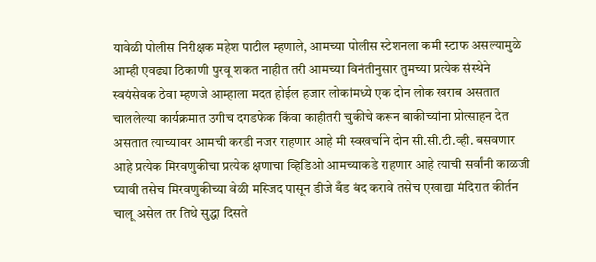यावेळी पोलीस निरीक्षक महेश पाटील म्हणाले, आमच्या पोलीस स्टेशनला कमी स्टाफ असल्यामुळे आम्ही एवढ्या ठिकाणी पुरवू शकत नाहीत तरी आमच्या विनंतीनुसार तुमच्या प्रत्येक संस्थेने स्वयंसेवक ठेवा म्हणजे आम्हाला मदत होईल हजार लोकांमध्ये एक दोन लोक खराब असतात चाललेल्या कार्यक्रमात उगीच दगडफेक किंवा काहीतरी चुकीचे करून बाकीच्यांना प्रोत्साहन देत असतात त्याच्यावर आमची करडी नजर राहणार आहे मी स्वखर्चाने दोन सी.सी.टी.व्ही. बसवणार आहे प्रत्येक मिरवणुकीचा प्रत्येक क्षणाचा व्हिडिओ आमच्याकडे राहणार आहे त्याची सर्वांनी काळजी घ्यावी तसेच मिरवणुकीच्या वेळी मस्जिद पासून डीजे बँड बंद करावे तसेच एखाद्या मंदिरात कीर्तन चालू असेल तर तिथे सुद्धा दिसते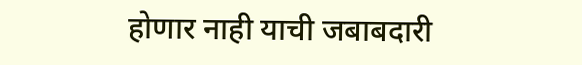होणार नाही याची जबाबदारी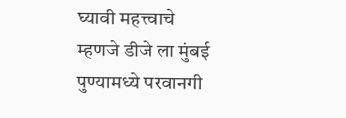घ्यावी महत्त्वाचे म्हणजे डीजे ला मुंबई पुण्यामध्ये परवानगी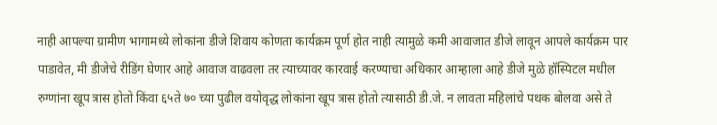नाही आपल्या ग्रामीण भागामध्ये लोकांना डीजे शिवाय कोणता कार्यक्रम पूर्ण होत नाही त्यामुळे कमी आवाजात डीजे लावून आपले कार्यक्रम पार पाडावेत, मी डीजेचे रीडिंग घेणार आहे आवाज वाढवला तर त्याच्यावर कारवाई करण्याचा अधिकार आम्हाला आहे डीजे मुळे हॉस्पिटल मधील रुग्णांना खूप त्रास होतो किंवा ६५ते ७० च्या पुढील वयोवृद्ध लोकांना खूप त्रास होतो त्यासाठी डी.जे. न लावता महिलांचे पथक बोलवा असे ते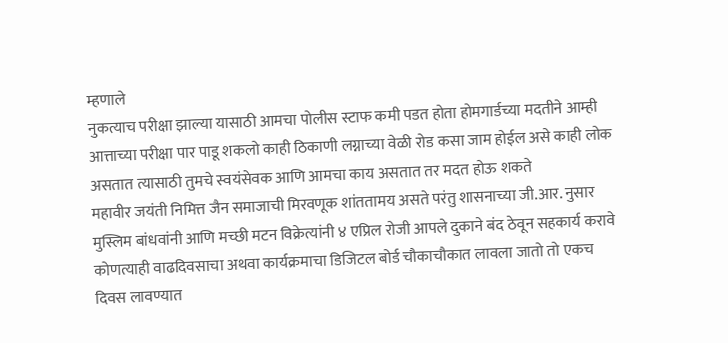म्हणाले
नुकत्याच परीक्षा झाल्या यासाठी आमचा पोलीस स्टाफ कमी पडत होता होमगार्डच्या मदतीने आम्ही आत्ताच्या परीक्षा पार पाडू शकलो काही ठिकाणी लग्नाच्या वेळी रोड कसा जाम होईल असे काही लोक असतात त्यासाठी तुमचे स्वयंसेवक आणि आमचा काय असतात तर मदत होऊ शकते
महावीर जयंती निमित्त जैन समाजाची मिरवणूक शांततामय असते परंतु शासनाच्या जी.आर. नुसार मुस्लिम बांधवांनी आणि मच्छी मटन विक्रेत्यांनी ४ एप्रिल रोजी आपले दुकाने बंद ठेवून सहकार्य करावे
कोणत्याही वाढदिवसाचा अथवा कार्यक्रमाचा डिजिटल बोर्ड चौकाचौकात लावला जातो तो एकच दिवस लावण्यात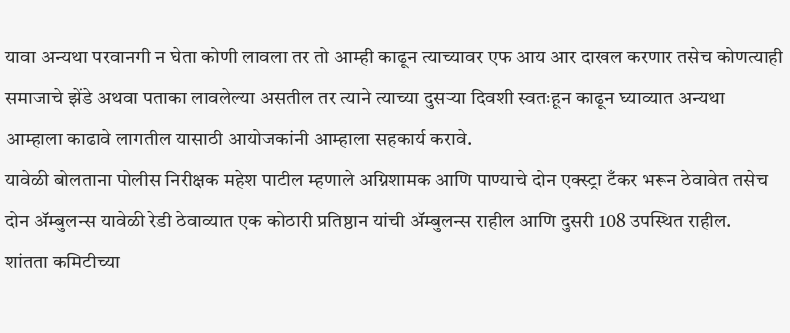यावा अन्यथा परवानगी न घेता कोणी लावला तर तो आम्ही काढून त्याच्यावर एफ आय आर दाखल करणार तसेच कोणत्याही समाजाचे झेंडे अथवा पताका लावलेल्या असतील तर त्याने त्याच्या दुसऱ्या दिवशी स्वतःहून काढून घ्याव्यात अन्यथा आम्हाला काढावे लागतील यासाठी आयोजकांनी आम्हाला सहकार्य करावे.
यावेळी बोलताना पोलीस निरीक्षक महेश पाटील म्हणाले अग्निशामक आणि पाण्याचे दोन एक्स्ट्रा टँकर भरून ठेवावेत तसेच दोन ॲम्बुलन्स यावेळी रेडी ठेवाव्यात एक कोठारी प्रतिष्ठान यांची ॲम्बुलन्स राहील आणि दुसरी 108 उपस्थित राहील.
शांतता कमिटीच्या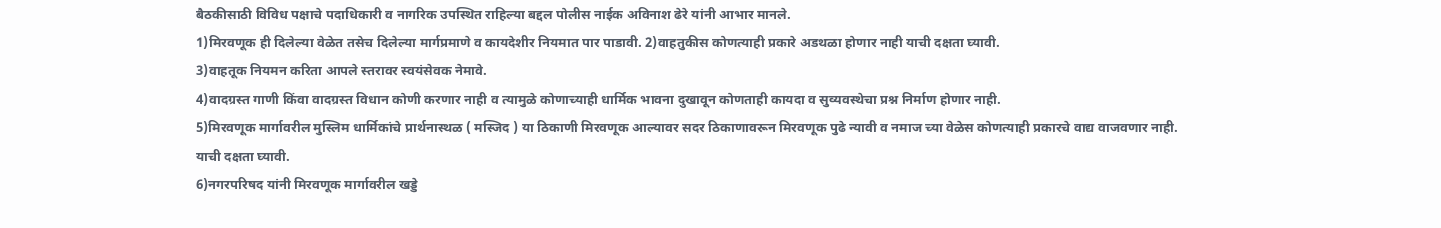बैठकीसाठी विविध पक्षाचे पदाधिकारी व नागरिक उपस्थित राहिल्या बद्दल पोलीस नाईक अविनाश ढेरे यांनी आभार मानले.
1)मिरवणूक ही दिलेल्या वेळेत तसेच दिलेल्या मार्गप्रमाणे व कायदेशीर नियमात पार पाडावी. 2)वाहतुकीस कोणत्याही प्रकारे अडथळा होणार नाही याची दक्षता घ्यावी.
3)वाहतूक नियमन करिता आपले स्तरावर स्वयंसेवक नेमावे.
4)वादग्रस्त गाणी किंवा वादग्रस्त विधान कोणी करणार नाही व त्यामुळे कोणाच्याही धार्मिक भावना दुखावून कोणताही कायदा व सुव्यवस्थेचा प्रश्न निर्माण होणार नाही.
5)मिरवणूक मार्गावरील मुस्लिम धार्मिकांचे प्रार्थनास्थळ ( मस्जिद ) या ठिकाणी मिरवणूक आल्यावर सदर ठिकाणावरून मिरवणूक पुढे न्यावी व नमाज च्या वेळेस कोणत्याही प्रकारचे वाद्य वाजवणार नाही. याची दक्षता घ्यावी.
6)नगरपरिषद यांनी मिरवणूक मार्गावरील खड्डे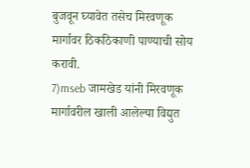बुजवून घ्यावेत तसेच मिरवणूक मार्गावर ठिकठिकाणी पाण्याची सोय करावी.
7)mseb जामखेड यांनी मिरवणूक मार्गावरील खाली आलेल्या विद्युत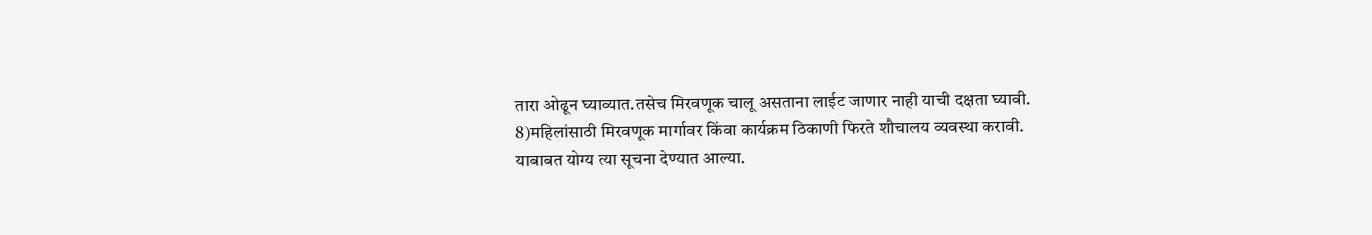तारा ओढून घ्याव्यात.तसेच मिरवणूक चालू असताना लाईट जाणार नाही याची दक्षता घ्यावी.
8)महिलांसाठी मिरवणूक मार्गावर किंवा कार्यक्रम ठिकाणी फिरते शौचालय व्यवस्था करावी.
याबाबत योग्य त्या सूचना देण्यात आल्या.